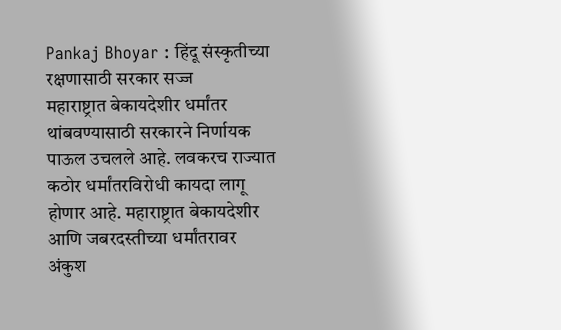Pankaj Bhoyar : हिंदू संस्कृतीच्या रक्षणासाठी सरकार सज्ज
महाराष्ट्रात बेकायदेशीर धर्मांतर थांबवण्यासाठी सरकारने निर्णायक पाऊल उचलले आहे. लवकरच राज्यात कठोर धर्मांतरविरोधी कायदा लागू होणार आहे. महाराष्ट्रात बेकायदेशीर आणि जबरदस्तीच्या धर्मांतरावर अंकुश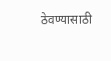ठेवण्यासाठी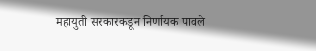महायुती सरकारकडून निर्णायक पावले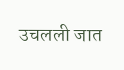उचलली जात